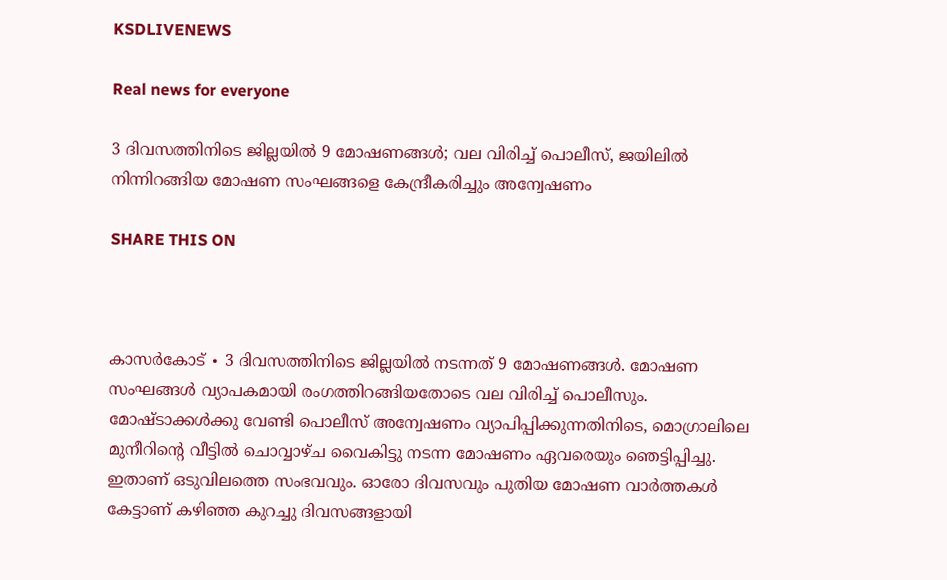KSDLIVENEWS

Real news for everyone

3 ദിവസത്തിനിടെ ജില്ലയിൽ 9 മോഷണങ്ങൾ; വല വിരിച്ച് പൊലീസ്, ജയിലിൽ നിന്നിറങ്ങിയ മോഷണ സംഘങ്ങളെ കേന്ദ്രീകരിച്ചും അന്വേഷണം

SHARE THIS ON



കാസർകോട് ∙ 3 ദിവസത്തിനിടെ ജില്ലയിൽ നടന്നത് 9 മോഷണങ്ങൾ‌. മോഷണ സംഘങ്ങൾ വ്യാപകമായി രംഗത്തിറങ്ങിയതോടെ വല വിരിച്ച് പൊലീസും. മോഷ്ടാക്കൾക്കു വേണ്ടി പൊലീസ് അന്വേഷണം വ്യാപിപ്പിക്കുന്നതിനിടെ, മൊഗ്രാലിലെ മുനീറിന്റെ വീട്ടിൽ ചൊവ്വാഴ്ച വൈകിട്ടു നടന്ന മോഷണം ഏവരെയും ഞെട്ടിപ്പിച്ചു. ഇതാണ് ഒടുവിലത്തെ സംഭവവും. ഓരോ ദിവസവും പുതിയ മോഷണ വാർത്തകൾ കേട്ടാണ് കഴിഞ്ഞ കുറച്ചു ദിവസങ്ങളായി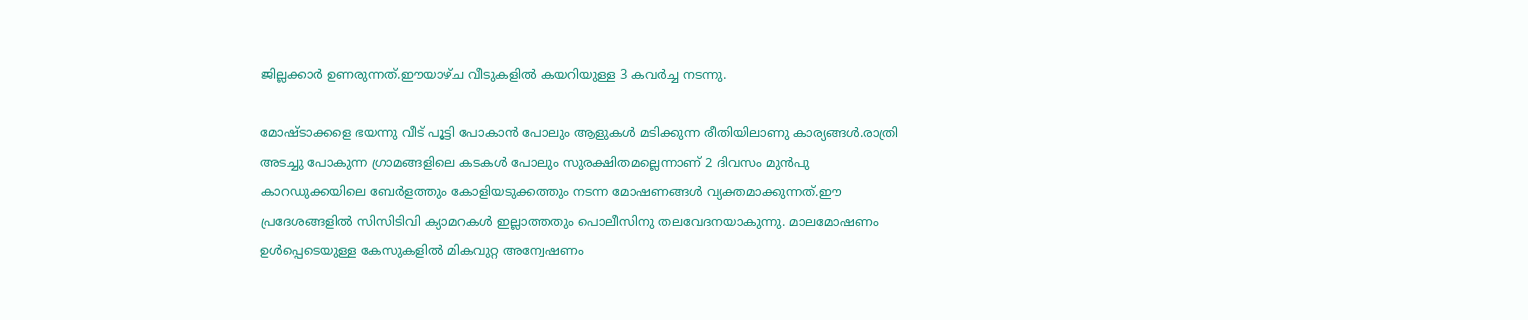ജില്ലക്കാർ ഉണരുന്നത്.ഈയാഴ്ച വീടുകളിൽ കയറിയുള്ള 3 കവർച്ച നടന്നു.

മോഷ്ടാക്കളെ ഭയന്നു വീട് പൂട്ടി പോകാൻ പോലും ആളുകൾ മടിക്കുന്ന രീതിയിലാണു കാര്യങ്ങൾ.രാത്രി അടച്ചു പോകുന്ന ഗ്രാമങ്ങളിലെ കടകൾ പോലും സുരക്ഷിതമല്ലെന്നാണ് 2 ദിവസം മുൻപു കാറഡുക്കയിലെ ബേർളത്തും കോളിയടുക്കത്തും നടന്ന മോഷണങ്ങൾ വ്യക്തമാക്കുന്നത്.ഈ പ്രദേശങ്ങളിൽ സിസിടിവി ക്യാമറകൾ ഇല്ലാത്തതും പൊലീസിനു തലവേദനയാകുന്നു. മാലമോഷണം ഉൾപ്പെടെയുള്ള കേസുകളിൽ മികവുറ്റ അന്വേഷണം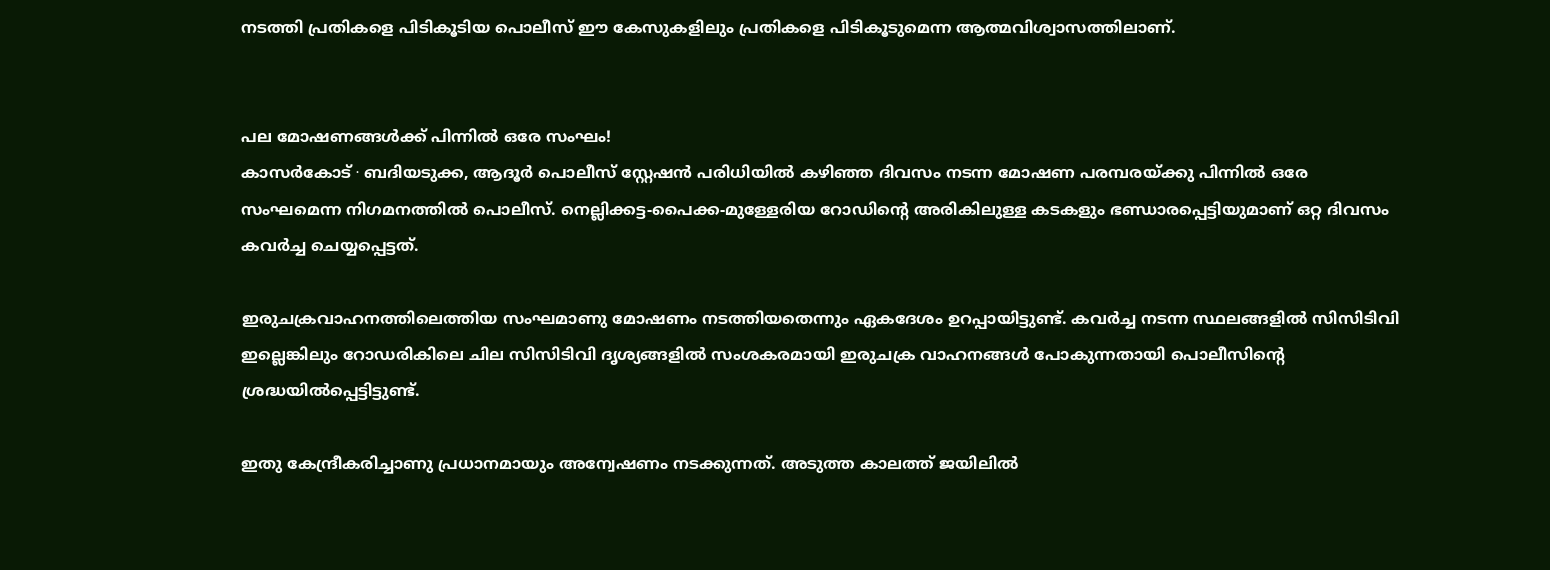നടത്തി പ്രതികളെ പിടികൂടിയ പൊലീസ് ഈ കേസുകളിലും പ്രതികളെ പിടികൂടുമെന്ന ആത്മവിശ്വാസത്തിലാണ്.


പല മോഷണങ്ങൾക്ക് പിന്നിൽ ഒരേ സംഘം!
കാസർകോട് ∙ ബദിയടുക്ക, ആദൂർ പൊലീസ് സ്റ്റേഷൻ പരിധിയിൽ കഴിഞ്ഞ ദിവസം നടന്ന മോഷണ പരമ്പരയ്ക്കു പിന്നിൽ ഒരേ സംഘമെന്ന നിഗമനത്തിൽ പൊലീസ്. നെല്ലിക്കട്ട-പൈക്ക-മുള്ളേരിയ റോഡിന്റെ അരികിലുള്ള കടകളും ഭണ്ഡാരപ്പെട്ടിയുമാണ് ഒറ്റ ദിവസം കവർച്ച ചെയ്യപ്പെട്ടത്.

ഇരുചക്രവാഹനത്തിലെത്തിയ സംഘമാണു മോഷണം നടത്തിയതെന്നും ഏകദേശം ഉറപ്പായിട്ടുണ്ട്. കവർച്ച നടന്ന സ്ഥലങ്ങളിൽ സിസിടിവി ഇല്ലെങ്കിലും റോഡരികിലെ ചില സിസിടിവി ദൃശ്യങ്ങളിൽ സംശകരമായി ഇരുചക്ര വാഹനങ്ങൾ പോകുന്നതായി പൊലീസിന്റെ ശ്രദ്ധയിൽപ്പെട്ടിട്ടുണ്ട്.

ഇതു കേന്ദ്രീകരിച്ചാണു പ്രധാനമായും അന്വേഷണം നടക്കുന്നത്. അടുത്ത കാലത്ത് ജയിലിൽ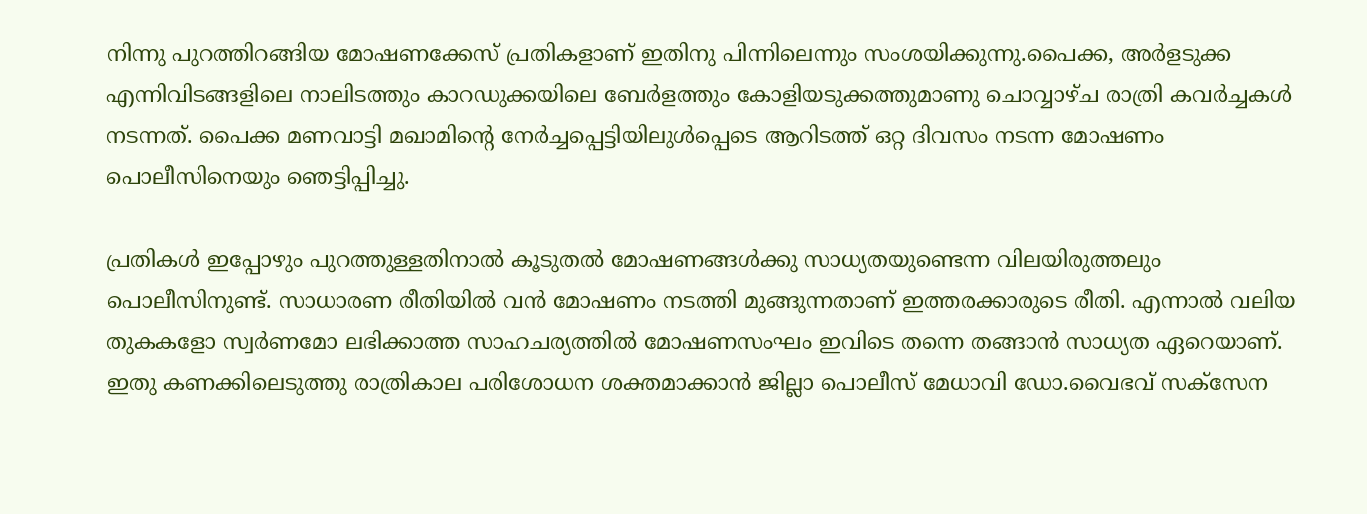നിന്നു പുറത്തിറങ്ങിയ മോഷണക്കേസ് പ്രതികളാണ് ഇതിനു പിന്നിലെന്നും സംശയിക്കുന്നു.പൈക്ക, അർളടുക്ക എന്നിവിടങ്ങളിലെ നാലിടത്തും കാറഡുക്കയിലെ ബേർളത്തും കോളിയടുക്കത്തുമാണു ചൊവ്വാഴ്ച രാത്രി കവർച്ചകൾ നടന്നത്. പൈക്ക മണവാട്ടി മഖാമിന്റെ നേർച്ചപ്പെട്ടിയിലുൾപ്പെടെ ആറിടത്ത് ഒറ്റ ദിവസം നടന്ന മോഷണം പൊലീസിനെയും ഞെട്ടിപ്പിച്ചു.

പ്രതികൾ ഇപ്പോഴും പുറത്തുള്ളതിനാൽ കൂടുതൽ മോഷണങ്ങൾക്കു സാധ്യതയുണ്ടെന്ന വിലയിരുത്തലും പൊലീസിനുണ്ട്. സാധാരണ രീതിയിൽ വൻ മോഷണം നടത്തി മുങ്ങുന്നതാണ് ഇത്തരക്കാരുടെ രീതി. എന്നാൽ വലിയ തുകകളോ സ്വർണമോ ലഭിക്കാത്ത സാഹചര്യത്തിൽ മോഷണസംഘം ഇവിടെ തന്നെ തങ്ങാൻ സാധ്യത ഏറെയാണ്. ഇതു കണക്കിലെടുത്തു രാത്രികാല പരിശോധന ശക്തമാക്കാൻ ജില്ലാ പൊലീസ് മേധാവി ഡോ.വൈഭവ് സക്സേന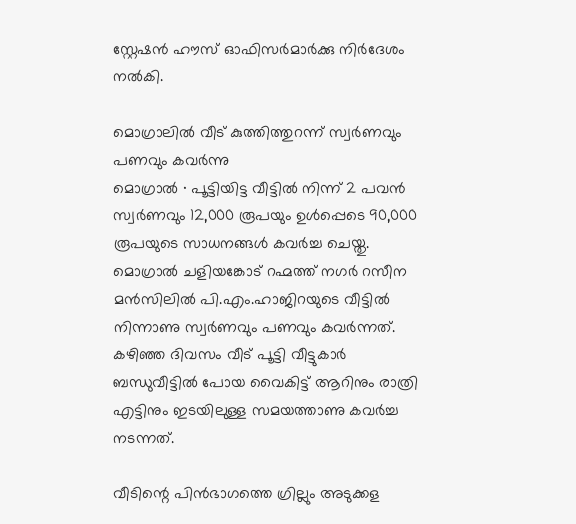സ്റ്റേഷൻ ഹൗസ് ഓഫിസർമാർക്കു നിർദേശം നൽകി.

മൊഗ്രാലിൽ വീട് കുത്തിത്തുറന്ന് സ്വർണവും പണവും കവർന്നു
മൊഗ്രാൽ ∙ പൂട്ടിയിട്ട വീട്ടിൽ നിന്ന് 2 പവൻ സ്വർണവും 12,000 രൂപയും ഉൾപ്പെടെ 90,000 രൂപയുടെ സാധനങ്ങൾ കവർച്ച ചെയ്തു. മൊഗ്രാൽ ചളിയങ്കോട് റഹ്മത്ത് നഗർ റസീന മൻസിലിൽ പി.എം.ഹാജിറയുടെ വീട്ടിൽ നിന്നാണു സ്വർണവും പണവും കവർന്നത്.  കഴിഞ്ഞ ദിവസം വീട് പൂട്ടി വീട്ടുകാർ ബന്ധുവീട്ടിൽ പോയ വൈകിട്ട് ആറിനും രാത്രി എട്ടിനും ഇടയിലുള്ള സമയത്താണു കവർച്ച നടന്നത്.

വീടിന്റെ പിൻഭാഗത്തെ ഗ്രില്ലും അടുക്കള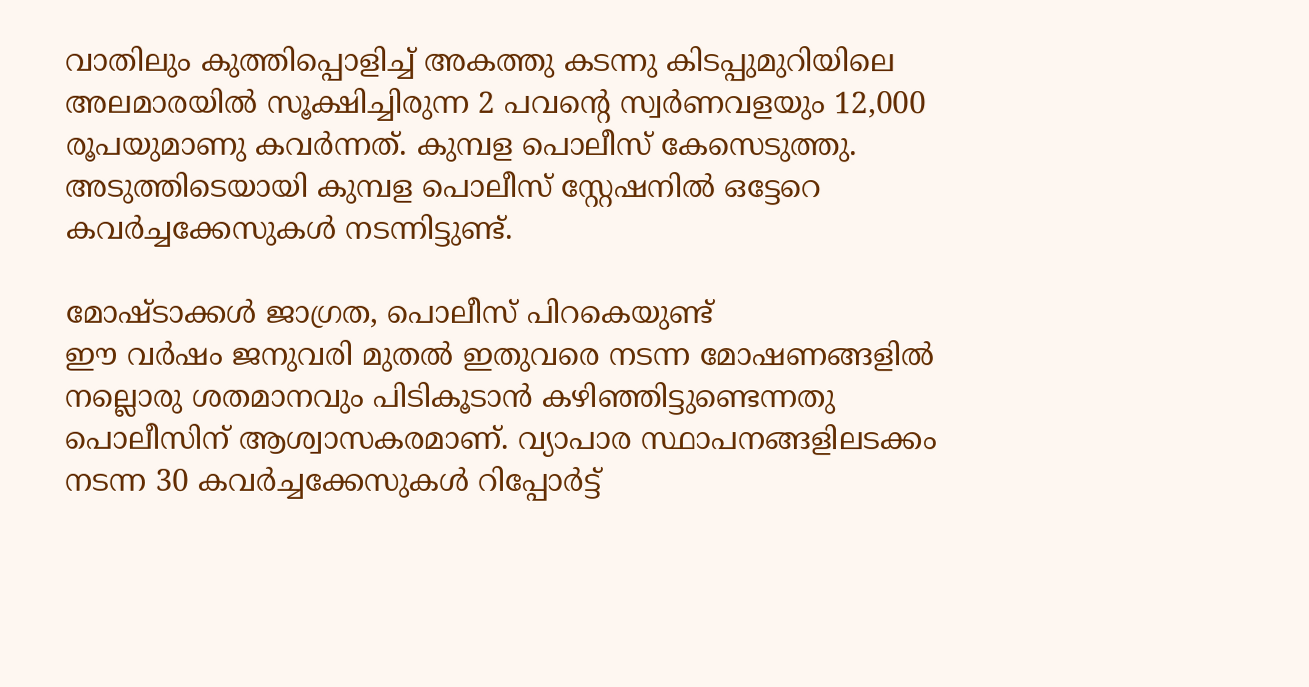വാതിലും കുത്തിപ്പൊളിച്ച് അകത്തു കടന്നു കിടപ്പുമുറിയിലെ അലമാരയിൽ സൂക്ഷിച്ചിരുന്ന 2 പവന്റെ സ്വർണവളയും 12,000 രൂപയുമാണു കവർന്നത്. കുമ്പള പൊലീസ് കേസെടുത്തു. അടുത്തിടെയായി കുമ്പള പൊലീസ് സ്റ്റേഷനിൽ ഒട്ടേറെ കവർച്ചക്കേസുകൾ നടന്നിട്ടുണ്ട്.

മോഷ്ടാക്കൾ ജാഗ്രത, പൊലീസ് പിറകെയുണ്ട്
ഈ വർഷം ജനുവരി മുതൽ ഇതുവരെ നടന്ന മോഷണങ്ങളിൽ നല്ലൊരു ശതമാനവും പിടികൂടാൻ കഴിഞ്ഞിട്ടുണ്ടെന്നതു പൊലീസിന് ആശ്വാസകരമാണ്. വ്യാപാര സ്ഥാപനങ്ങളിലടക്കം നടന്ന 30 കവർ‌ച്ചക്കേസുകൾ റിപ്പോർട്ട്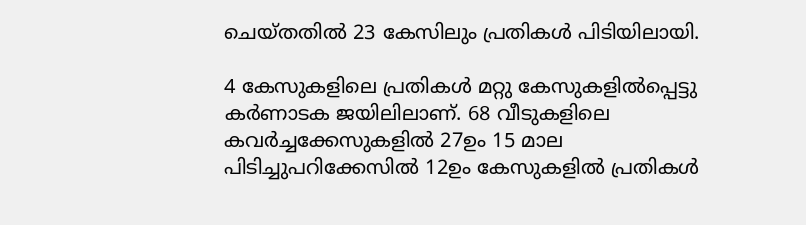ചെയ്തതിൽ 23 കേസിലും പ്രതികൾ പിടിയിലായി.

4 കേസുകളിലെ പ്രതികൾ മറ്റു കേസുകളിൽപ്പെട്ടു കർണാടക ജയിലിലാണ്. 68 വീടുകളിലെ കവർച്ചക്കേസുകളിൽ 27ഉം 15 മാല പിടിച്ചുപറിക്കേസിൽ 12ഉം കേസുകളിൽ പ്രതികൾ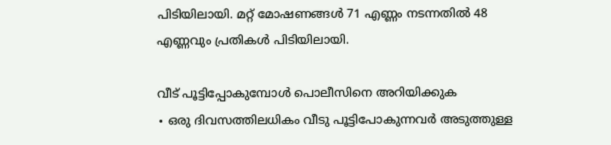പിടിയിലായി. മറ്റ് മോഷണങ്ങൾ 71 എണ്ണം നടന്നതിൽ 48 എണ്ണവും പ്രതികൾ പിടിയിലായി.

വീട് പൂട്ടിപ്പോകുമ്പോൾ പൊലീസിനെ അറിയിക്കുക
∙ ഒരു ദിവസത്തിലധികം വീടു പൂട്ടിപോകുന്നവർ അടുത്തുള്ള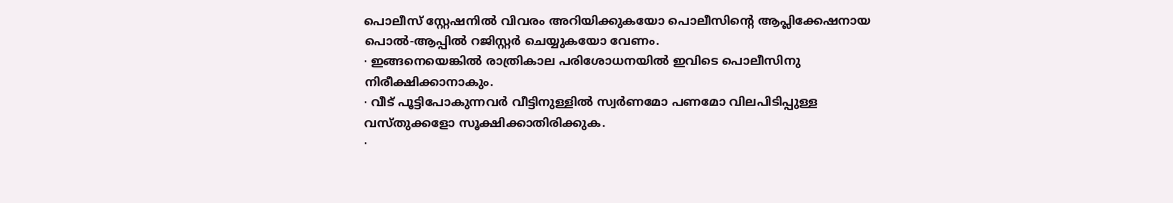പൊലീസ് സ്റ്റേഷനിൽ വിവരം അറിയിക്കുകയോ പൊലീസിന്റെ ആപ്ലിക്കേഷനായ പൊൽ-ആപ്പിൽ റജിസ്റ്റർ ചെയ്യുകയോ വേണം.
∙ ഇങ്ങനെയെങ്കിൽ രാത്രികാല പരിശോധനയിൽ ഇവിടെ പൊലീസിനു നിരീക്ഷിക്കാനാകും.
∙ വീട് പൂട്ടിപോകുന്നവർ വീട്ടിനുള്ളിൽ സ്വർണമോ പണമോ വിലപിടിപ്പുള്ള വസ്തുക്കളോ സൂക്ഷിക്കാതിരിക്കുക.
∙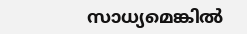സാധ്യമെങ്കിൽ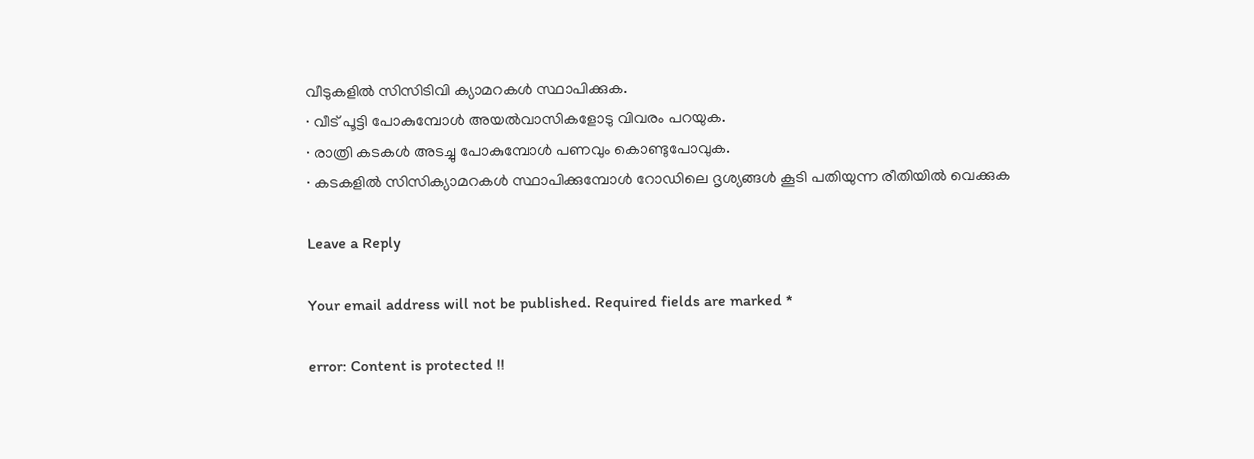വീടുകളിൽ സിസിടിവി ക്യാമറകൾ സ്ഥാപിക്കുക.
∙ വീട് പൂട്ടി പോകുമ്പോൾ അയൽവാസികളോടു വിവരം പറയുക.
∙ രാത്രി കടകൾ അടച്ചു പോകുമ്പോൾ പണവും കൊണ്ടുപോവുക.
∙ കടകളിൽ സിസിക്യാമറകൾ സ്ഥാപിക്കുമ്പോൾ റോഡിലെ ദൃശ്യങ്ങൾ കൂടി പതിയുന്ന രീതിയിൽ വെക്കുക

Leave a Reply

Your email address will not be published. Required fields are marked *

error: Content is protected !!